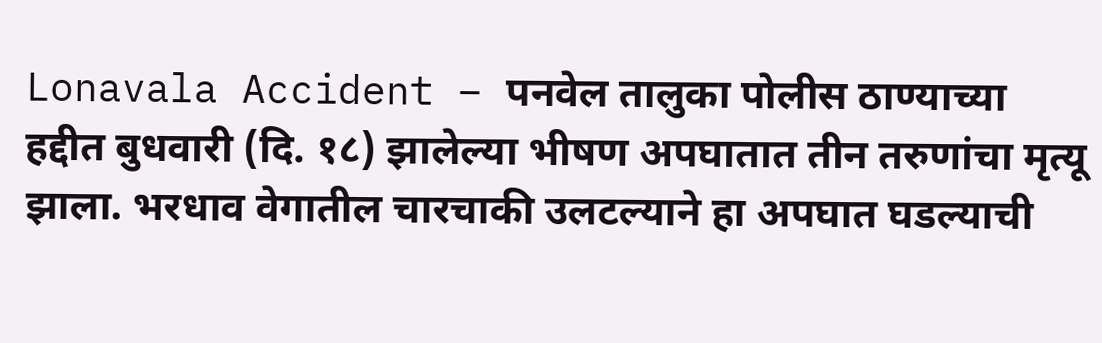Lonavala Accident – पनवेल तालुका पोलीस ठाण्याच्या हद्दीत बुधवारी (दि. १८) झालेल्या भीषण अपघातात तीन तरुणांचा मृत्यू झाला. भरधाव वेगातील चारचाकी उलटल्याने हा अपघात घडल्याची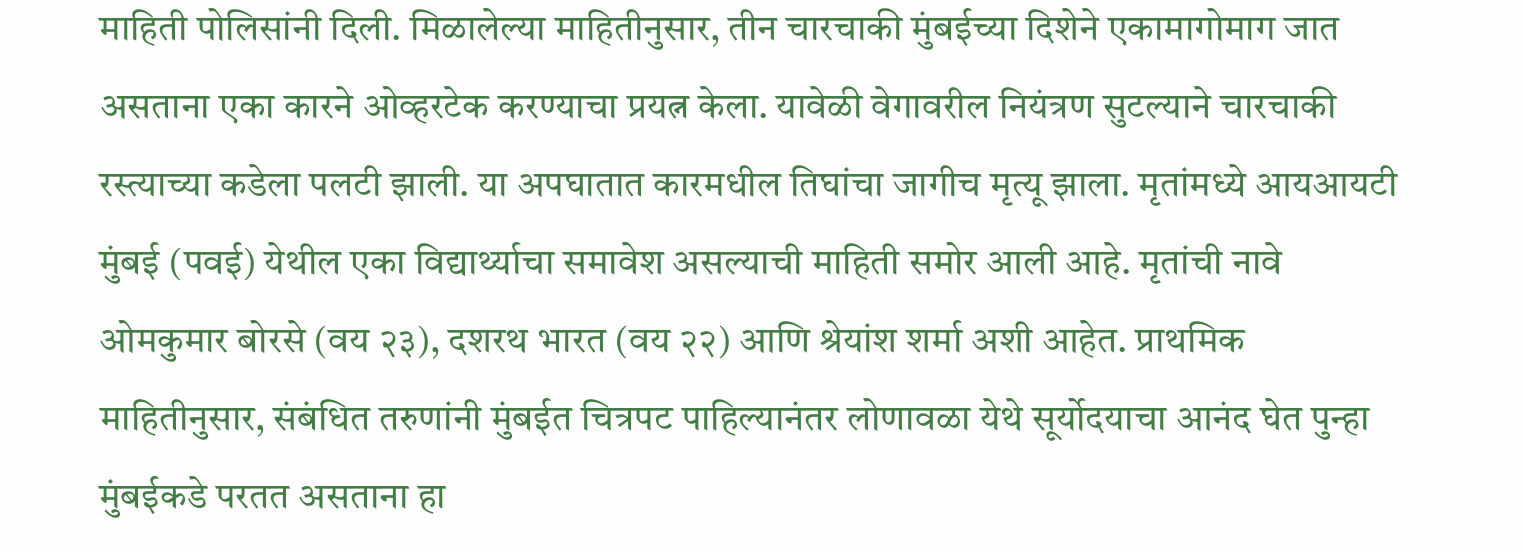माहिती पोलिसांनी दिली. मिळालेल्या माहितीनुसार, तीन चारचाकी मुंबईच्या दिशेने एकामागोमाग जात असताना एका कारने ओव्हरटेक करण्याचा प्रयत्न केला. यावेळी वेगावरील नियंत्रण सुटल्याने चारचाकी रस्त्याच्या कडेला पलटी झाली. या अपघातात कारमधील तिघांचा जागीच मृत्यू झाला. मृतांमध्ये आयआयटी मुंबई (पवई) येथील एका विद्यार्थ्याचा समावेश असल्याची माहिती समोर आली आहे. मृतांची नावे ओमकुमार बोरसे (वय २३), दशरथ भारत (वय २२) आणि श्रेयांश शर्मा अशी आहेत. प्राथमिक माहितीनुसार, संबंधित तरुणांनी मुंबईत चित्रपट पाहिल्यानंतर लोणावळा येथे सूर्योदयाचा आनंद घेत पुन्हा मुंबईकडे परतत असताना हा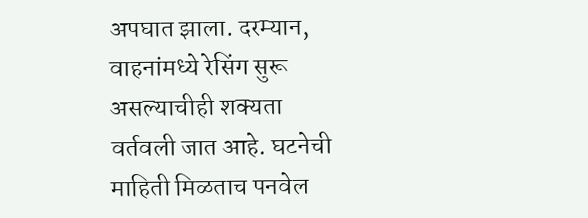अपघात झाला. दरम्यान, वाहनांमध्ये रेसिंग सुरू असल्याचीही शक्यता वर्तवली जात आहे. घटनेची माहिती मिळताच पनवेल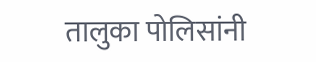तालुका पोलिसांनी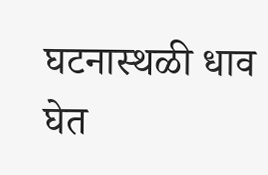घटनास्थळी धाव घेत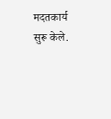मदतकार्य सुरू केले.